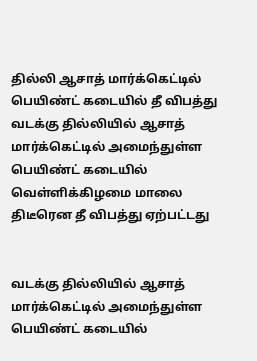தில்லி ஆசாத் மார்க்கெட்டில் பெயிண்ட் கடையில் தீ விபத்து
வடக்கு தில்லியில் ஆசாத் மார்க்கெட்டில் அமைந்துள்ள பெயிண்ட் கடையில் வெள்ளிக்கிழமை மாலை திடீரென தீ விபத்து ஏற்பட்டது


வடக்கு தில்லியில் ஆசாத் மார்க்கெட்டில் அமைந்துள்ள பெயிண்ட் கடையில்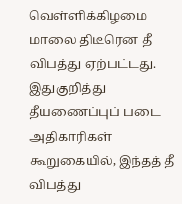வெள்ளிக்கிழமை மாலை திடீரென தீ விபத்து ஏற்பட்டது.
இதுகுறித்து தீயணைப்புப் படை அதிகாரிகள் கூறுகையில், இந்தத் தீ விபத்து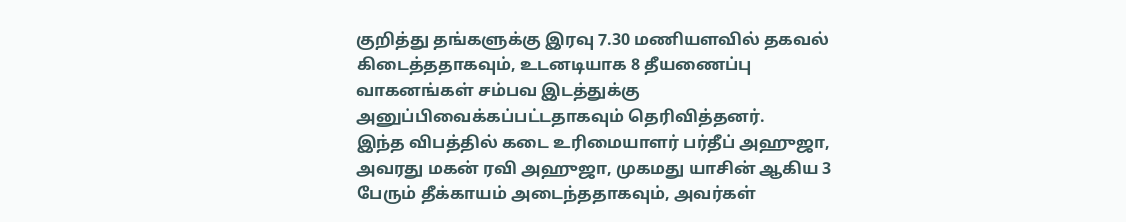குறித்து தங்களுக்கு இரவு 7.30 மணியளவில் தகவல் கிடைத்ததாகவும், உடனடியாக 8 தீயணைப்பு வாகனங்கள் சம்பவ இடத்துக்கு அனுப்பிவைக்கப்பட்டதாகவும் தெரிவித்தனர்.
இந்த விபத்தில் கடை உரிமையாளர் பர்தீப் அஹுஜா, அவரது மகன் ரவி அஹுஜா, முகமது யாசின் ஆகிய 3 பேரும் தீக்காயம் அடைந்ததாகவும், அவர்கள்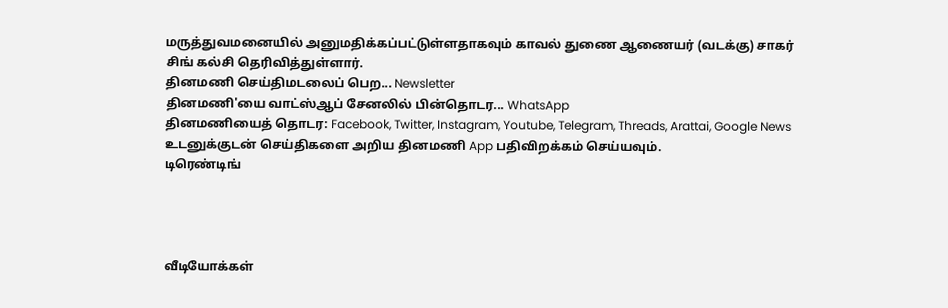மருத்துவமனையில் அனுமதிக்கப்பட்டுள்ளதாகவும் காவல் துணை ஆணையர் (வடக்கு) சாகர் சிங் கல்சி தெரிவித்துள்ளார்.
தினமணி செய்திமடலைப் பெற... Newsletter
தினமணி'யை வாட்ஸ்ஆப் சேனலில் பின்தொடர... WhatsApp
தினமணியைத் தொடர: Facebook, Twitter, Instagram, Youtube, Telegram, Threads, Arattai, Google News
உடனுக்குடன் செய்திகளை அறிய தினமணி App பதிவிறக்கம் செய்யவும்.
டிரெண்டிங்




வீடியோக்கள்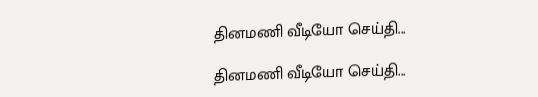தினமணி வீடியோ செய்தி...

தினமணி வீடியோ செய்தி...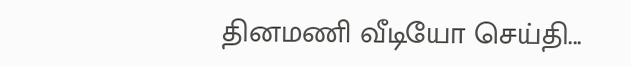தினமணி வீடியோ செய்தி...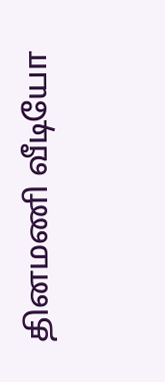தினமணி வீடியோ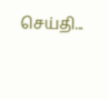செய்தி...